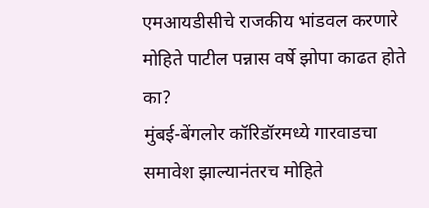एमआयडीसीचे राजकीय भांडवल करणारे मोहिते पाटील पन्नास वर्षे झोपा काढत होते का?
मुंबई-बेंगलोर कॉरिडॉरमध्ये गारवाडचा समावेश झाल्यानंतरच मोहिते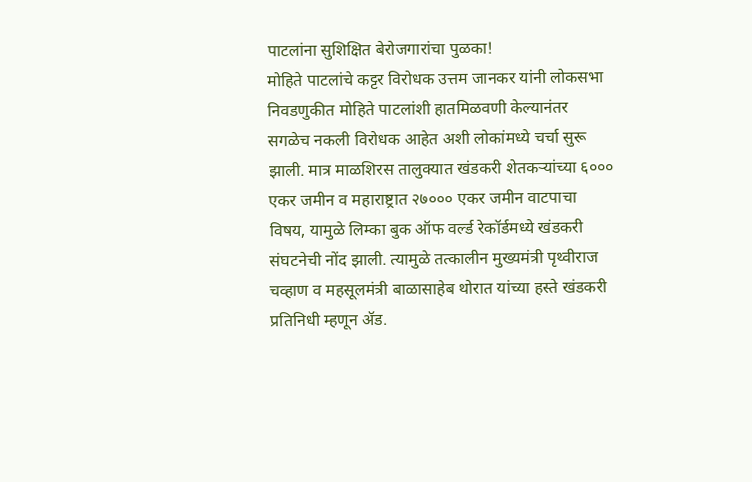पाटलांना सुशिक्षित बेरोजगारांचा पुळका!
मोहिते पाटलांचे कट्टर विरोधक उत्तम जानकर यांनी लोकसभा निवडणुकीत मोहिते पाटलांशी हातमिळवणी केल्यानंतर सगळेच नकली विरोधक आहेत अशी लोकांमध्ये चर्चा सुरू झाली. मात्र माळशिरस तालुक्यात खंडकरी शेतकऱ्यांच्या ६००० एकर जमीन व महाराष्ट्रात २७००० एकर जमीन वाटपाचा विषय, यामुळे लिम्का बुक ऑफ वर्ल्ड रेकॉर्डमध्ये खंडकरी संघटनेची नोंद झाली. त्यामुळे तत्कालीन मुख्यमंत्री पृथ्वीराज चव्हाण व महसूलमंत्री बाळासाहेब थोरात यांच्या हस्ते खंडकरी प्रतिनिधी म्हणून ॲड.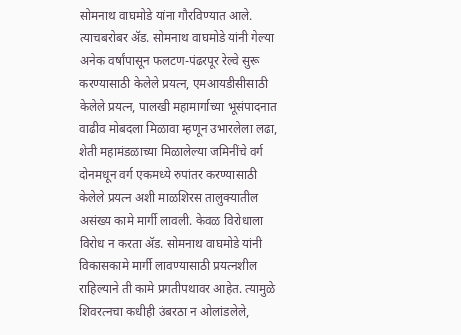सोमनाथ वाघमोडे यांना गौरविण्यात आले. त्याचबरोबर ॲड. सोमनाथ वाघमोडे यांनी गेल्या अनेक वर्षांपासून फलटण-पंढरपूर रेल्वे सुरू करण्यासाठी केलेले प्रयत्न, एमआयडीसीसाठी केलेले प्रयत्न, पालखी महामार्गाच्या भूसंपादनात वाढीव मोबदला मिळावा म्हणून उभारलेला लढा, शेती महामंडळाच्या मिळालेल्या जमिनींचे वर्ग दोनमधून वर्ग एकमध्ये रुपांतर करण्यासाठी केलेले प्रयत्न अशी माळशिरस तालुक्यातील असंख्य कामे मार्गी लावली. केवळ विरोधाला विरोध न करता ॲड. सोमनाथ वाघमोडे यांनी विकासकामे मार्गी लावण्यासाठी प्रयत्नशील राहिल्याने ती कामे प्रगतीपथावर आहेत. त्यामुळे शिवरत्नचा कधीही उंबरठा न ओलांडलेले,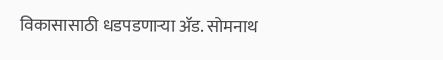विकासासाठी धडपडणाऱ्या ॲड. सोमनाथ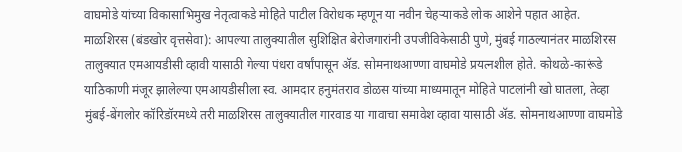वाघमोडे यांच्या विकासाभिमुख नेतृत्वाकडे मोहिते पाटील विरोधक म्हणून या नवीन चेहऱ्याकडे लोक आशेने पहात आहेत.
माळशिरस (बंडखोर वृत्तसेवा): आपल्या तालुक्यातील सुशिक्षित बेरोजगारांनी उपजीविकेसाठी पुणे, मुंबई गाठल्यानंतर माळशिरस तालुक्यात एमआयडीसी व्हावी यासाठी गेल्या पंधरा वर्षांपासून ॲड. सोमनाथआण्णा वाघमोडे प्रयत्नशील होते. कोथळे-कारूंडे याठिकाणी मंजूर झालेल्या एमआयडीसीला स्व. आमदार हनुमंतराव डोळस यांच्या माध्यमातून मोहिते पाटलांनी खो घातला, तेव्हा मुंबई-बेंगलोर कॉरिडॉरमध्ये तरी माळशिरस तालुक्यातील गारवाड या गावाचा समावेश व्हावा यासाठी ॲड. सोमनाथआण्णा वाघमोडे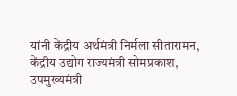यांनी केंद्रीय अर्थमंत्री निर्मला सीतारामन, केंद्रीय उद्योग राज्यमंत्री सोमप्रकाश, उपमुख्यमंत्री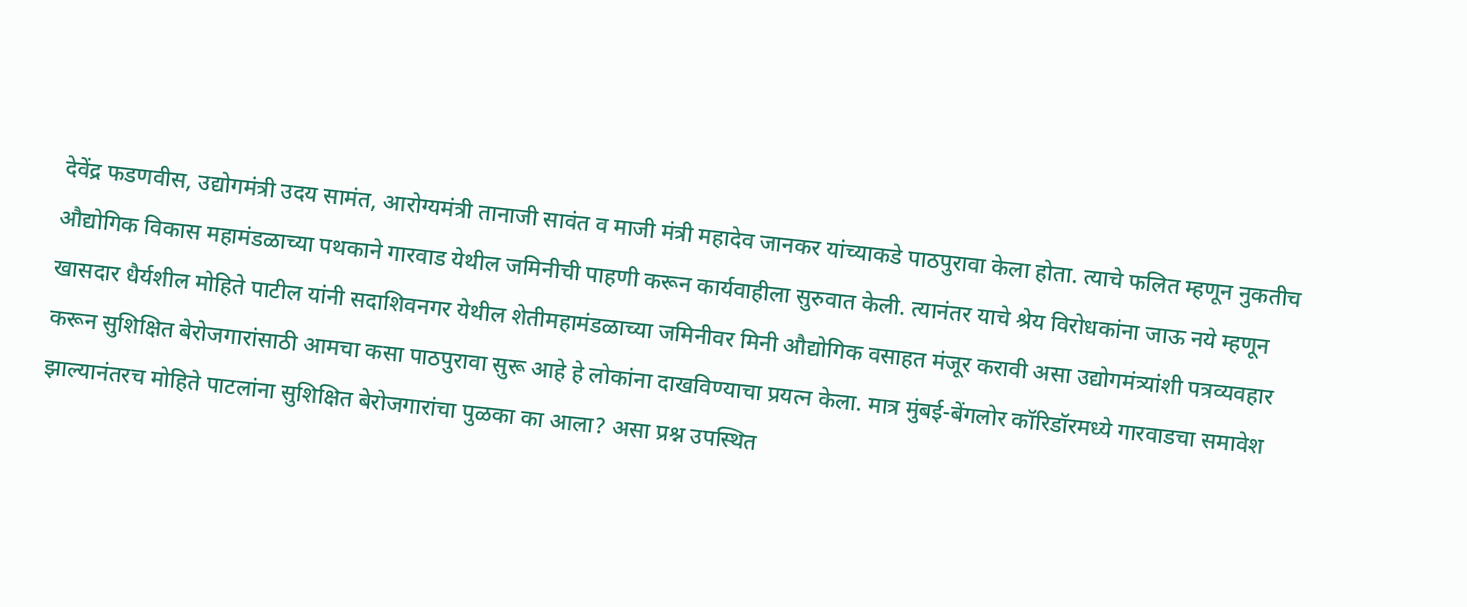देवेंद्र फडणवीस, उद्योगमंत्री उदय सामंत, आरोग्यमंत्री तानाजी सावंत व माजी मंत्री महादेव जानकर यांच्याकडे पाठपुरावा केला होता. त्याचे फलित म्हणून नुकतीच औद्योगिक विकास महामंडळाच्या पथकाने गारवाड येथील जमिनीची पाहणी करून कार्यवाहीला सुरुवात केली. त्यानंतर याचे श्रेय विरोधकांना जाऊ नये म्हणून खासदार धैर्यशील मोहिते पाटील यांनी सदाशिवनगर येथील शेतीमहामंडळाच्या जमिनीवर मिनी औद्योगिक वसाहत मंजूर करावी असा उद्योगमंत्र्यांशी पत्रव्यवहार करून सुशिक्षित बेरोजगारांसाठी आमचा कसा पाठपुरावा सुरू आहे हे लोकांना दाखविण्याचा प्रयत्न केला. मात्र मुंबई-बेंगलोर कॉरिडॉरमध्ये गारवाडचा समावेश झाल्यानंतरच मोहिते पाटलांना सुशिक्षित बेरोजगारांचा पुळका का आला? असा प्रश्न उपस्थित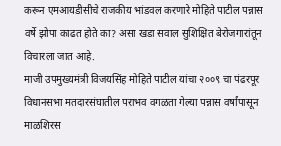करून एमआयडीसीचे राजकीय भांडवल करणारे मोहिते पाटील पन्नास वर्षे झोपा काढत होते का? असा खडा सवाल सुशिक्षित बेरोजगारांतून विचारला जात आहे.
माजी उपमुख्यमंत्री विजयसिंह मोहिते पाटील यांचा २००९ चा पंढरपूर विधानसभा मतदारसंघातील पराभव वगळता गेल्या पन्नास वर्षांपासून माळशिरस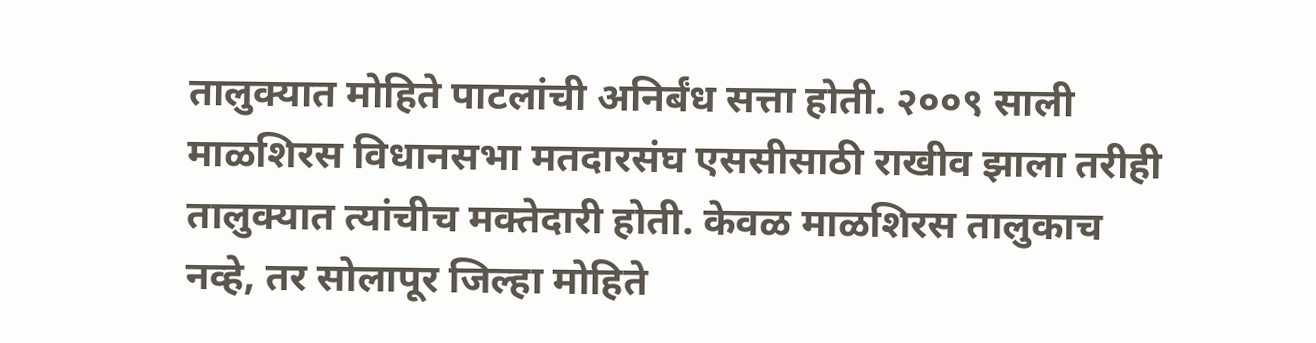तालुक्यात मोहिते पाटलांची अनिर्बंध सत्ता होती. २००९ साली माळशिरस विधानसभा मतदारसंघ एससीसाठी राखीव झाला तरीही तालुक्यात त्यांचीच मक्तेदारी होती. केवळ माळशिरस तालुकाच नव्हे, तर सोलापूर जिल्हा मोहिते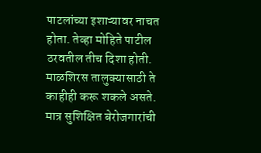पाटलांच्या इशाऱ्यावर नाचत होता. तेव्हा मोहिते पाटील ठरवतील तीच दिशा होती. माळशिरस तालुक्यासाठी ते काहीही करू शकले असते. मात्र सुशिक्षित बेरोजगारांची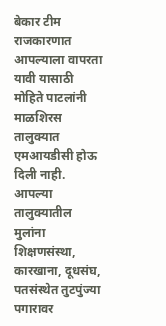बेकार टीम राजकारणात आपल्याला वापरता यावी यासाठी मोहिते पाटलांनी माळशिरस तालुक्यात एमआयडीसी होऊ दिली नाही. आपल्या तालुक्यातील मुलांना शिक्षणसंस्था, कारखाना, दूधसंघ, पतसंस्थेत तुटपुंज्या पगारावर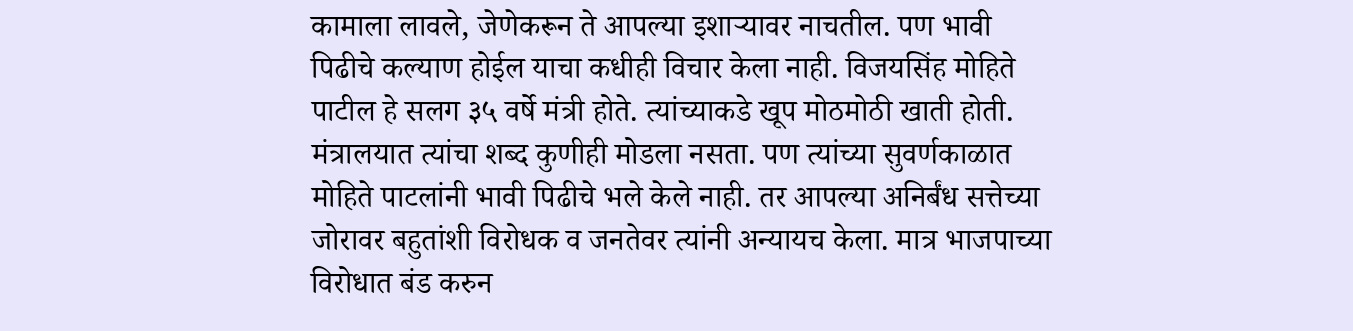कामाला लावले, जेणेकरून ते आपल्या इशाऱ्यावर नाचतील. पण भावी पिढीचे कल्याण होईल याचा कधीही विचार केला नाही. विजयसिंह मोहिते पाटील हे सलग ३५ वर्षे मंत्री होते. त्यांच्याकडे खूप मोठमोठी खाती होती. मंत्रालयात त्यांचा शब्द कुणीही मोडला नसता. पण त्यांच्या सुवर्णकाळात मोहिते पाटलांनी भावी पिढीचे भले केले नाही. तर आपल्या अनिर्बंध सत्तेच्या जोरावर बहुतांशी विरोधक व जनतेवर त्यांनी अन्यायच केला. मात्र भाजपाच्या विरोधात बंड करुन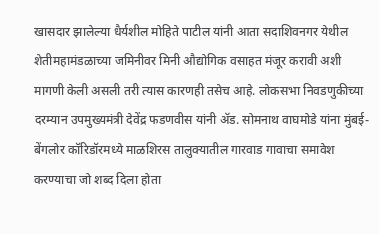खासदार झालेल्या धैर्यशील मोहिते पाटील यांनी आता सदाशिवनगर येथील शेतीमहामंडळाच्या जमिनीवर मिनी औद्योगिक वसाहत मंजूर करावी अशी मागणी केली असली तरी त्यास कारणही तसेच आहे. लोकसभा निवडणुकीच्या दरम्यान उपमुख्यमंत्री देवेंद्र फडणवीस यांनी ॲड. सोमनाथ वाघमोडे यांना मुंबई-बेंगलोर कॉरिडॉरमध्ये माळशिरस तालुक्यातील गारवाड गावाचा समावेश करण्याचा जो शब्द दिला होता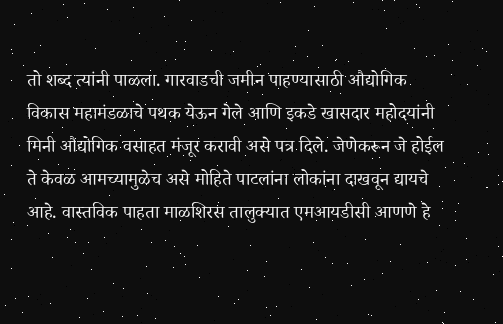तो शब्द त्यांनी पाळला. गारवाडची जमीन पाहण्यासाठी औद्योगिक विकास महामंडळाचे पथक येऊन गेले आणि इकडे खासदार महोदयांनी मिनी औद्योगिक वसाहत मंजूर करावी असे पत्र दिले. जेणेकरून जे होईल ते केवळ आमच्यामुळेच असे मोहिते पाटलांना लोकांना दाखवून द्यायचे आहे. वास्तविक पाहता माळशिरस तालुक्यात एमआयडीसी आणणे हे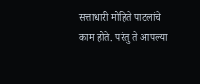सत्ताधारी मोहिते पाटलांचे काम होते. परंतु ते आपल्या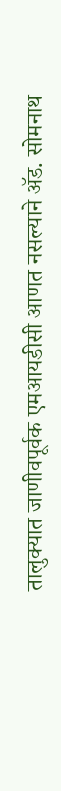तालुक्यात जाणीवपूर्वक एमआयडीसी आणत नसल्याने ॲड. सोमनाथ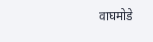वाघमोडे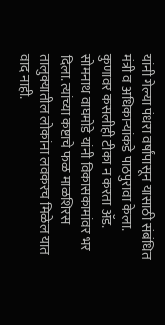यांनी गेल्या पंधरा वर्षांपासून यासाठी संबंधित मंत्री व अधिकाऱ्यांकडे पाठपुरावा केला. कुणावर कसलीही टीका न करता ॲड. सोमनाथ वाघमोडे यांनी विकासकामांवर भर दिला. त्यांच्या कष्टाचे फळ माळशिरस तालुक्यातील लोकांना लवकरच मिळेल यात वाद नाही.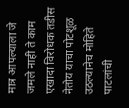मात्र आपल्याला जे जमले नाही ते काम एखादा विरोधक तडीस नेतोय याचा पोटशूळ उठल्यानेच मोहिते पाटलांची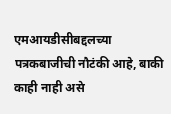एमआयडीसीबद्दलच्या पत्रकबाजीची नौटंकी आहे, बाकी काही नाही असे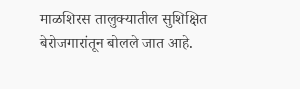माळशिरस तालुक्यातील सुशिक्षित बेरोजगारांतून बोलले जात आहे.